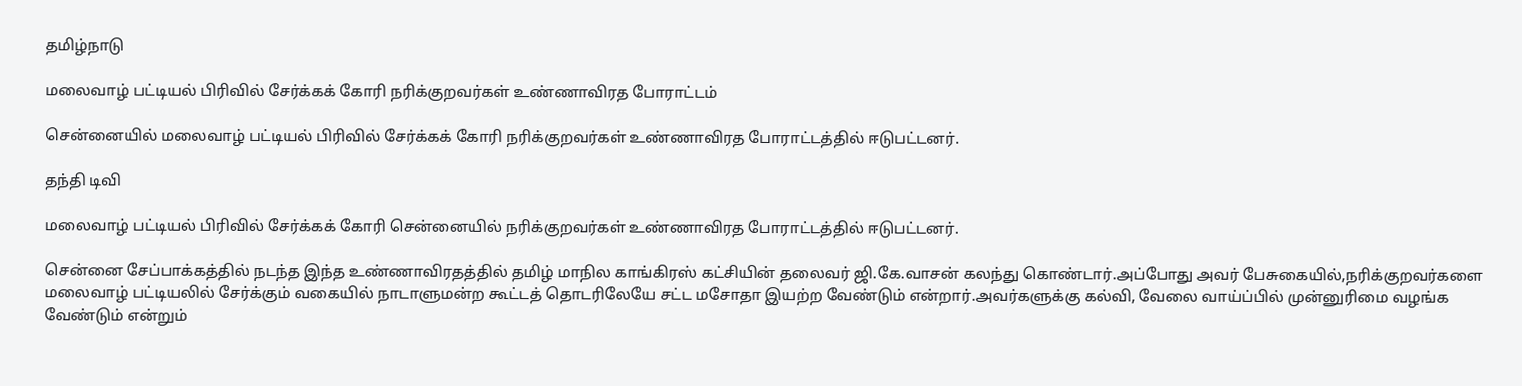தமிழ்நாடு

மலைவாழ் பட்டியல் பிரிவில் சேர்க்கக் கோரி நரிக்குறவர்கள் உண்ணாவிரத போராட்டம்

சென்னையில் மலைவாழ் பட்டியல் பிரிவில் சேர்க்கக் கோரி நரிக்குறவர்கள் உண்ணாவிரத போராட்டத்தில் ஈடுபட்டனர்.

தந்தி டிவி

மலைவாழ் பட்டியல் பிரிவில் சேர்க்கக் கோரி சென்னையில் நரிக்குறவர்கள் உண்ணாவிரத போராட்டத்தில் ஈடுபட்டனர்.

சென்னை சேப்பாக்கத்தில் நடந்த இந்த உண்ணாவிரதத்தில் தமிழ் மாநில காங்கிரஸ் கட்சியின் தலைவர் ஜி.கே.வாசன் கலந்து கொண்டார்.அப்போது அவர் பேசுகையில்,நரிக்குறவர்களை மலைவாழ் பட்டியலில் சேர்க்கும் வகையில் நாடாளுமன்ற கூட்டத் தொடரிலேயே சட்ட மசோதா இயற்ற வேண்டும் என்றார்.அவர்களுக்கு கல்வி, வேலை வாய்ப்பில் முன்னுரிமை வழங்க வேண்டும் என்றும்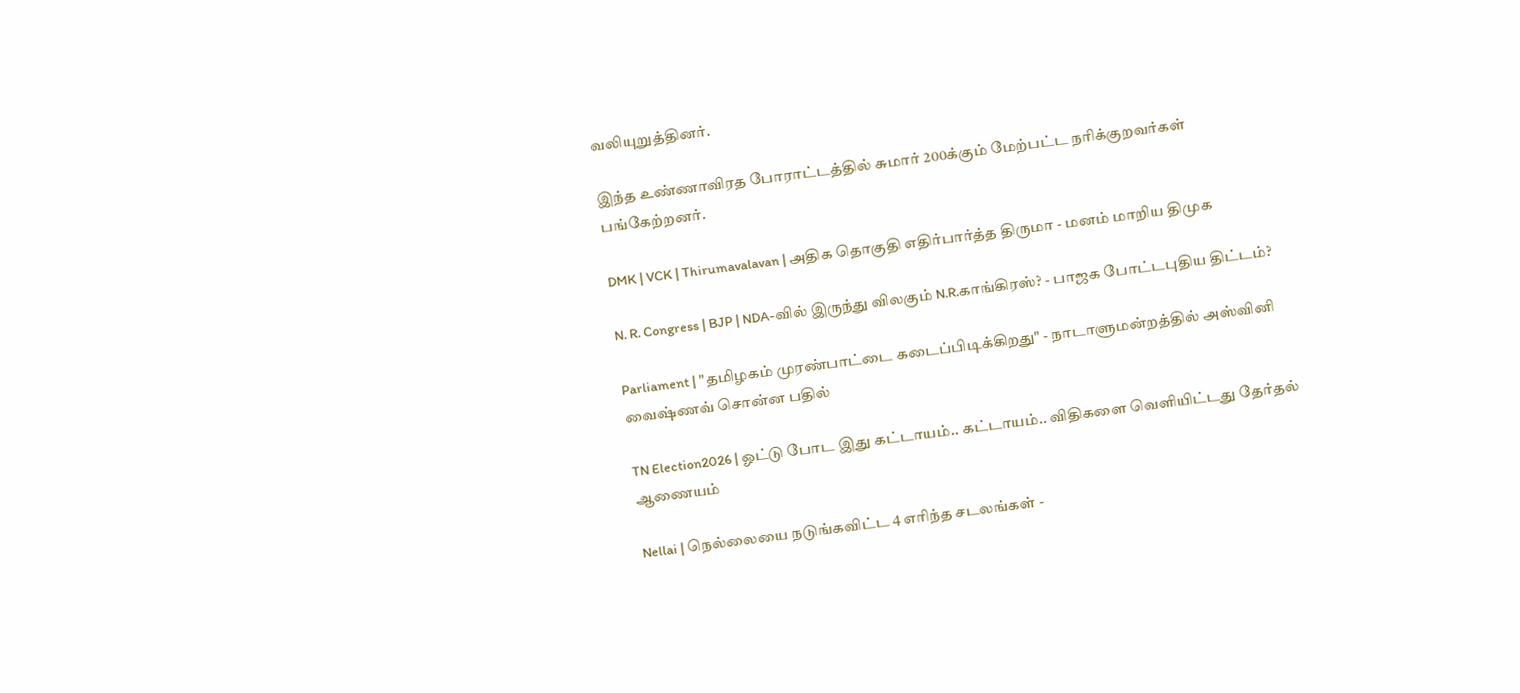வலியுறுத்தினர்.

இந்த உண்ணாவிரத போராட்டத்தில் சுமார் 200க்கும் மேற்பட்ட நரிக்குறவர்கள் பங்கேற்றனர்.

DMK | VCK | Thirumavalavan | அதிக தொகுதி எதிர்பார்த்த திருமா - மனம் மாறிய திமுக

N. R. Congress | BJP | NDA-வில் இருந்து விலகும் N.R.காங்கிரஸ்? - பாஜக போட்டபுதிய திட்டம்?

Parliament | "தமிழகம் முரண்பாட்டை கடைப்பிடிக்கிறது" - நாடாளுமன்றத்தில் அஸ்வினி வைஷ்ணவ் சொன்ன பதில்

TN Election2026 | ஓட்டு போட இது கட்டாயம்.. கட்டாயம்.. விதிகளை வெளியிட்டது தேர்தல் ஆணையம்

Nellai | நெல்லையை நடுங்கவிட்ட 4 எரிந்த சடலங்கள் -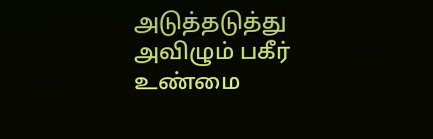அடுத்தடுத்து அவிழும் பகீர் உண்மை